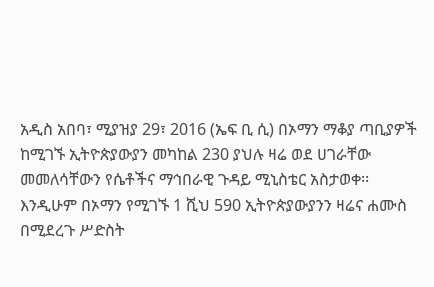አዲስ አበባ፣ ሚያዝያ 29፣ 2016 (ኤፍ ቢ ሲ) በኦማን ማቆያ ጣቢያዎች ከሚገኙ ኢትዮጵያውያን መካከል 230 ያህሉ ዛሬ ወደ ሀገራቸው መመለሳቸውን የሴቶችና ማኅበራዊ ጉዳይ ሚኒስቴር አስታወቀ፡፡
እንዲሁም በኦማን የሚገኙ 1 ሺህ 590 ኢትዮጵያውያንን ዛሬና ሐሙስ በሚደረጉ ሥድስት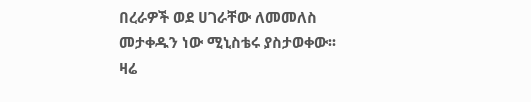በረራዎች ወደ ሀገራቸው ለመመለስ መታቀዱን ነው ሚኒስቴሩ ያስታወቀው፡፡
ዛሬ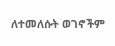ለተመለሱት ወገኖችም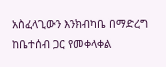አስፈላጊውን እንክብካቤ በማድረግ ከቤተሰብ ጋር የመቀላቀል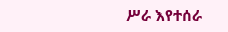ሥራ እየተሰራ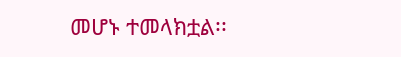መሆኑ ተመላክቷል፡፡